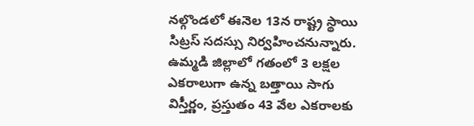నల్గొండలో ఈనెల 13న రాష్ట్ర స్థాయి సిట్రస్ సదస్సు నిర్వహించనున్నారు. ఉమ్మడి జిల్లాలో గతంలో 3 లక్షల ఎకరాలుగా ఉన్న బత్తాయి సాగు విస్తీర్ణం, ప్రస్తుతం 43 వేల ఎకరాలకు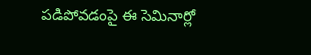పడిపోవడంపై ఈ సెమినార్లో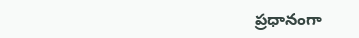ప్రధానంగా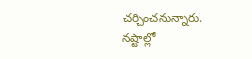చర్చించనున్నారు. నష్టాల్లో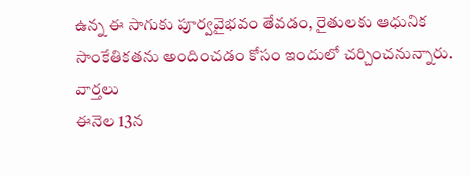ఉన్న ఈ సాగుకు పూర్వవైభవం తేవడం, రైతులకు ఆధునిక సాంకేతికతను అందించడం కోసం ఇందులో చర్చించనున్నారు.
వార్తలు
ఈనెల 13న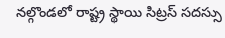నల్గొండలో రాష్ట్ర స్థాయి సిట్రస్ సదస్సు